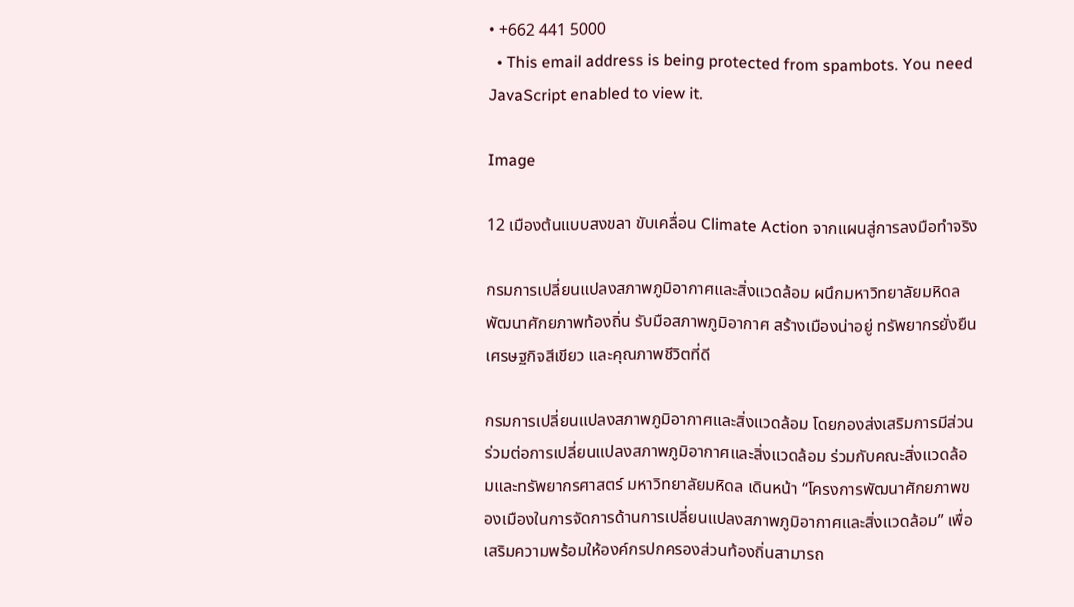• +662 441 5000
  • This email address is being protected from spambots. You need JavaScript enabled to view it.

Image

12 เมืองต้นแบบสงขลา ขับเคลื่อน Climate Action จากแผนสู่การลงมือทำจริง

กรมการเปลี่ยนแปลงสภาพภูมิอากาศและสิ่งแวดล้อม ผนึกมหาวิทยาลัยมหิดล พัฒนาศักยภาพท้องถิ่น รับมือสภาพภูมิอากาศ สร้างเมืองน่าอยู่ ทรัพยากรยั่งยืน เศรษฐกิจสีเขียว และคุณภาพชีวิตที่ดี

กรมการเปลี่ยนแปลงสภาพภูมิอากาศและสิ่งแวดล้อม โดยกองส่งเสริมการมีส่วนร่วมต่อการเปลี่ยนแปลงสภาพภูมิอากาศและสิ่งแวดล้อม ร่วมกับคณะสิ่งแวดล้อมและทรัพยากรศาสตร์ มหาวิทยาลัยมหิดล เดินหน้า “โครงการพัฒนาศักยภาพของเมืองในการจัดการด้านการเปลี่ยนแปลงสภาพภูมิอากาศและสิ่งแวดล้อม” เพื่อเสริมความพร้อมให้องค์กรปกครองส่วนท้องถิ่นสามารถ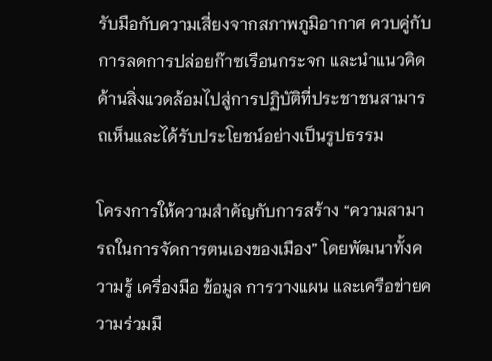รับมือกับความเสี่ยงจากสภาพภูมิอากาศ ควบคู่กับการลดการปล่อยก๊าซเรือนกระจก และนำแนวคิดด้านสิ่งแวดล้อมไปสู่การปฏิบัติที่ประชาชนสามารถเห็นและได้รับประโยชน์อย่างเป็นรูปธรรม

โครงการให้ความสำคัญกับการสร้าง “ความสามารถในการจัดการตนเองของเมือง” โดยพัฒนาทั้งความรู้ เครื่องมือ ข้อมูล การวางแผน และเครือข่ายความร่วมมื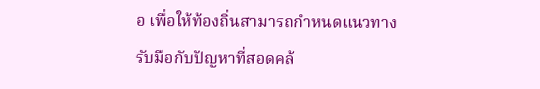อ เพื่อให้ท้องถิ่นสามารถกำหนดแนวทางรับมือกับปัญหาที่สอดคล้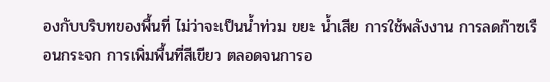องกับบริบทของพื้นที่ ไม่ว่าจะเป็นน้ำท่วม ขยะ น้ำเสีย การใช้พลังงาน การลดก๊าซเรือนกระจก การเพิ่มพื้นที่สีเขียว ตลอดจนการอ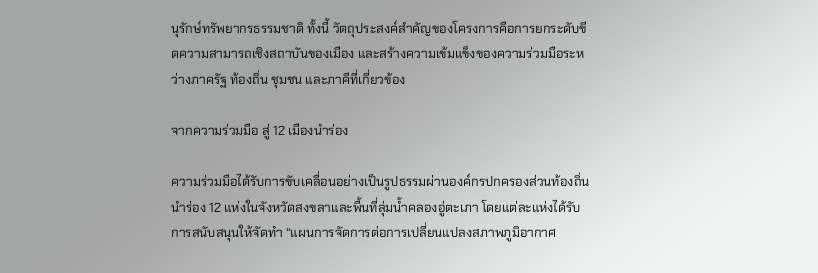นุรักษ์ทรัพยากรธรรมชาติ ทั้งนี้ วัตถุประสงค์สำคัญของโครงการคือการยกระดับขีดความสามารถเชิงสถาบันของเมือง และสร้างความเข้มแข็งของความร่วมมือระหว่างภาครัฐ ท้องถิ่น ชุมชน และภาคีที่เกี่ยวข้อง

จากความร่วมมือ สู่ 12 เมืองนำร่อง

ความร่วมมือได้รับการขับเคลื่อนอย่างเป็นรูปธรรมผ่านองค์กรปกครองส่วนท้องถิ่นนำร่อง 12 แห่งในจังหวัดสงขลาและพื้นที่ลุ่มน้ำคลองอู่ตะเภา โดยแต่ละแห่งได้รับการสนับสนุนให้จัดทำ “แผนการจัดการต่อการเปลี่ยนแปลงสภาพภูมิอากาศ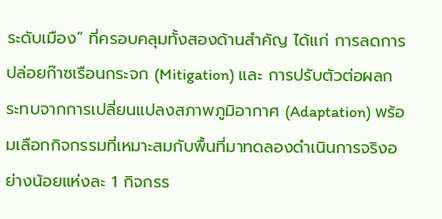ระดับเมือง” ที่ครอบคลุมทั้งสองด้านสำคัญ ได้แก่ การลดการปล่อยก๊าซเรือนกระจก (Mitigation) และ การปรับตัวต่อผลกระทบจากการเปลี่ยนแปลงสภาพภูมิอากาศ (Adaptation) พร้อมเลือกกิจกรรมที่เหมาะสมกับพื้นที่มาทดลองดำเนินการจริงอย่างน้อยแห่งละ 1 กิจกรร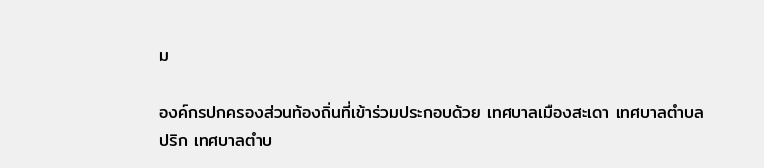ม

องค์กรปกครองส่วนท้องถิ่นที่เข้าร่วมประกอบด้วย เทศบาลเมืองสะเดา เทศบาลตำบลปริก เทศบาลตำบ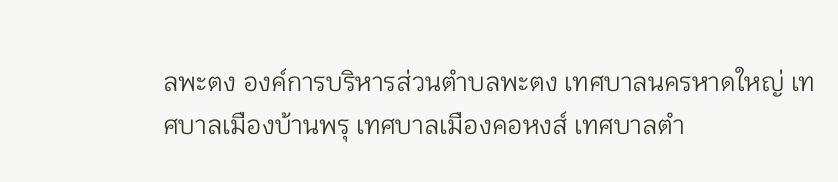ลพะตง องค์การบริหารส่วนตำบลพะตง เทศบาลนครหาดใหญ่ เทศบาลเมืองบ้านพรุ เทศบาลเมืองคอหงส์ เทศบาลตำ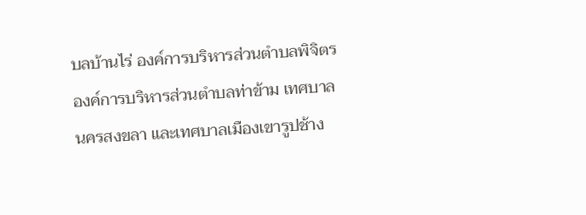บลบ้านไร่ องค์การบริหารส่วนตำบลพิจิตร องค์การบริหารส่วนตำบลท่าข้าม เทศบาลนครสงขลา และเทศบาลเมืองเขารูปช้าง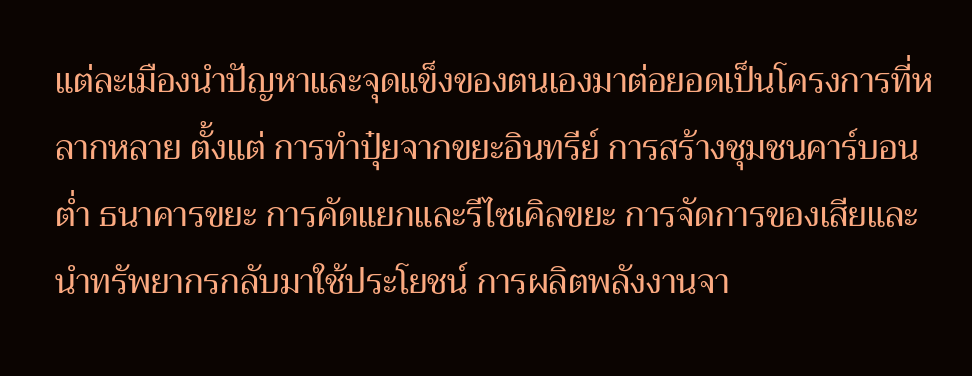แต่ละเมืองนำปัญหาและจุดแข็งของตนเองมาต่อยอดเป็นโครงการที่หลากหลาย ตั้งแต่ การทำปุ๋ยจากขยะอินทรีย์ การสร้างชุมชนคาร์บอนต่ำ ธนาคารขยะ การคัดแยกและรีไซเคิลขยะ การจัดการของเสียและนำทรัพยากรกลับมาใช้ประโยชน์ การผลิตพลังงานจา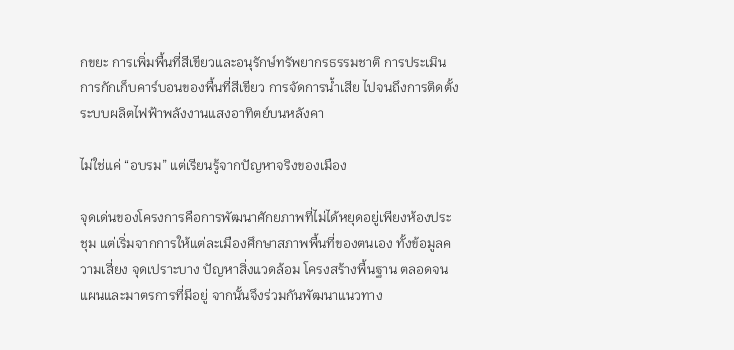กขยะ การเพิ่มพื้นที่สีเขียวและอนุรักษ์ทรัพยากรธรรมชาติ การประเมินการกักเก็บคาร์บอนของพื้นที่สีเขียว การจัดการน้ำเสีย ไปจนถึงการติดตั้งระบบผลิตไฟฟ้าพลังงานแสงอาทิตย์บนหลังคา

ไม่ใช่แค่ “อบรม” แต่เรียนรู้จากปัญหาจริงของเมือง

จุดเด่นของโครงการคือการพัฒนาศักยภาพที่ไม่ได้หยุดอยู่เพียงห้องประชุม แต่เริ่มจากการให้แต่ละเมืองศึกษาสภาพพื้นที่ของตนเอง ทั้งข้อมูลความเสี่ยง จุดเปราะบาง ปัญหาสิ่งแวดล้อม โครงสร้างพื้นฐาน ตลอดจนแผนและมาตรการที่มีอยู่ จากนั้นจึงร่วมกันพัฒนาแนวทาง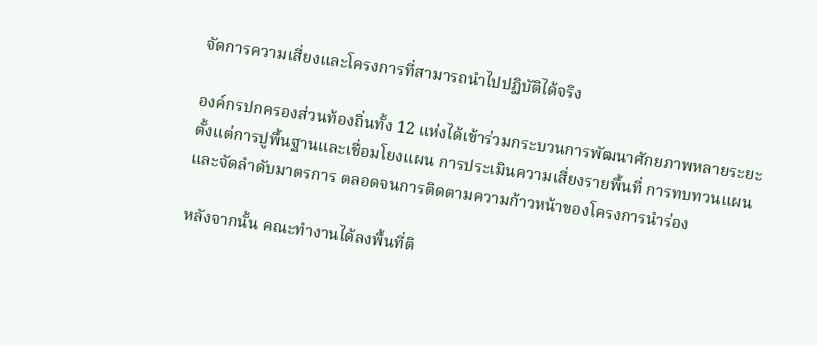จัดการความเสี่ยงและโครงการที่สามารถนำไปปฏิบัติได้จริง

องค์กรปกครองส่วนท้องถิ่นทั้ง 12 แห่งได้เข้าร่วมกระบวนการพัฒนาศักยภาพหลายระยะ ตั้งแต่การปูพื้นฐานและเชื่อมโยงแผน การประเมินความเสี่ยงรายพื้นที่ การทบทวนแผนและจัดลำดับมาตรการ ตลอดจนการติดตามความก้าวหน้าของโครงการนำร่อง

หลังจากนั้น คณะทำงานได้ลงพื้นที่ติ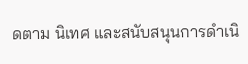ดตาม นิเทศ และสนับสนุนการดำเนิ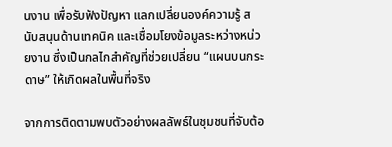นงาน เพื่อรับฟังปัญหา แลกเปลี่ยนองค์ความรู้ สนับสนุนด้านเทคนิค และเชื่อมโยงข้อมูลระหว่างหน่วยงาน ซึ่งเป็นกลไกสำคัญที่ช่วยเปลี่ยน “แผนบนกระดาษ” ให้เกิดผลในพื้นที่จริง

จากการติดตามพบตัวอย่างผลลัพธ์ในชุมชนที่จับต้อ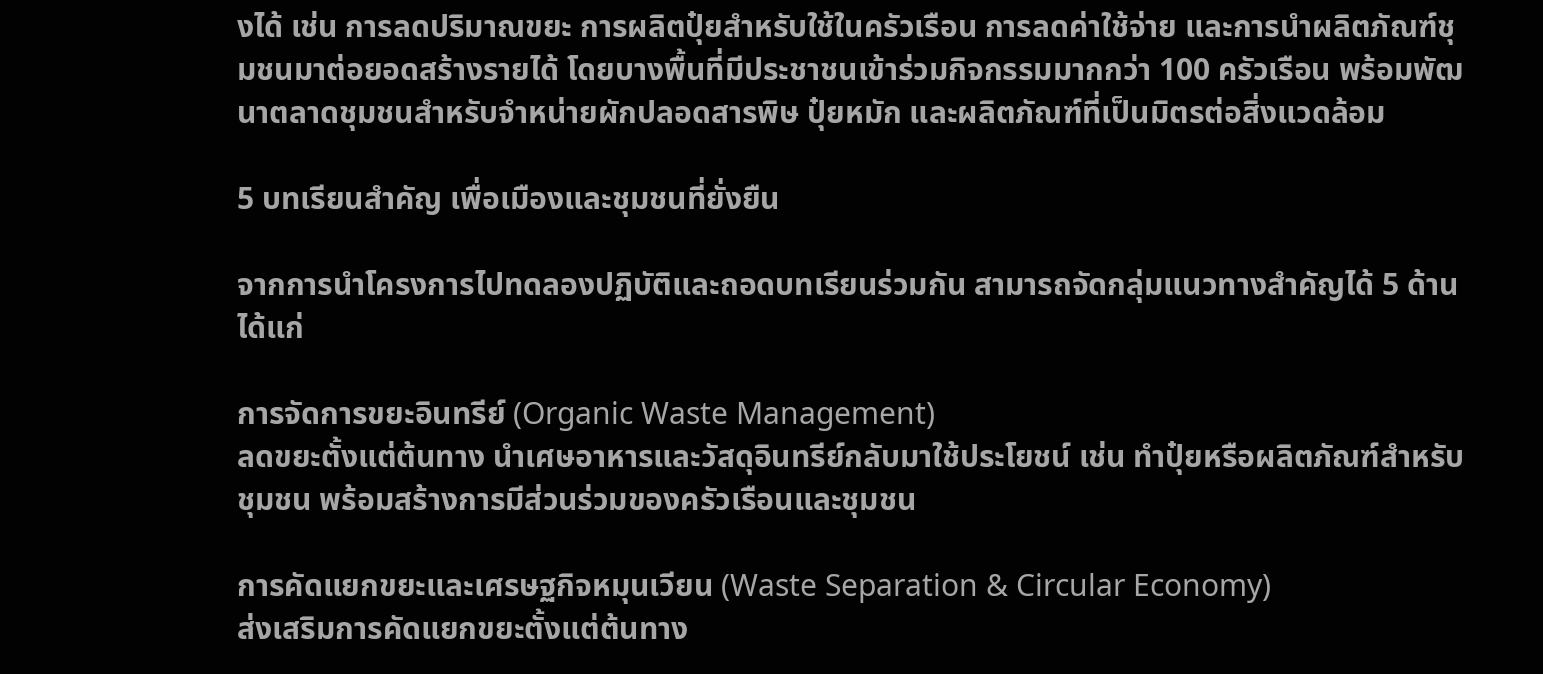งได้ เช่น การลดปริมาณขยะ การผลิตปุ๋ยสำหรับใช้ในครัวเรือน การลดค่าใช้จ่าย และการนำผลิตภัณฑ์ชุมชนมาต่อยอดสร้างรายได้ โดยบางพื้นที่มีประชาชนเข้าร่วมกิจกรรมมากกว่า 100 ครัวเรือน พร้อมพัฒนาตลาดชุมชนสำหรับจำหน่ายผักปลอดสารพิษ ปุ๋ยหมัก และผลิตภัณฑ์ที่เป็นมิตรต่อสิ่งแวดล้อม

5 บทเรียนสำคัญ เพื่อเมืองและชุมชนที่ยั่งยืน

จากการนำโครงการไปทดลองปฏิบัติและถอดบทเรียนร่วมกัน สามารถจัดกลุ่มแนวทางสำคัญได้ 5 ด้าน ได้แก่

การจัดการขยะอินทรีย์ (Organic Waste Management)
ลดขยะตั้งแต่ต้นทาง นำเศษอาหารและวัสดุอินทรีย์กลับมาใช้ประโยชน์ เช่น ทำปุ๋ยหรือผลิตภัณฑ์สำหรับชุมชน พร้อมสร้างการมีส่วนร่วมของครัวเรือนและชุมชน

การคัดแยกขยะและเศรษฐกิจหมุนเวียน (Waste Separation & Circular Economy)
ส่งเสริมการคัดแยกขยะตั้งแต่ต้นทาง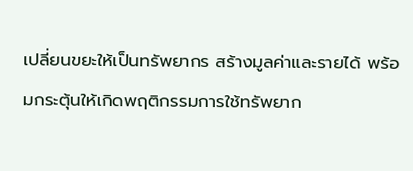เปลี่ยนขยะให้เป็นทรัพยากร สร้างมูลค่าและรายได้ พร้อมกระตุ้นให้เกิดพฤติกรรมการใช้ทรัพยาก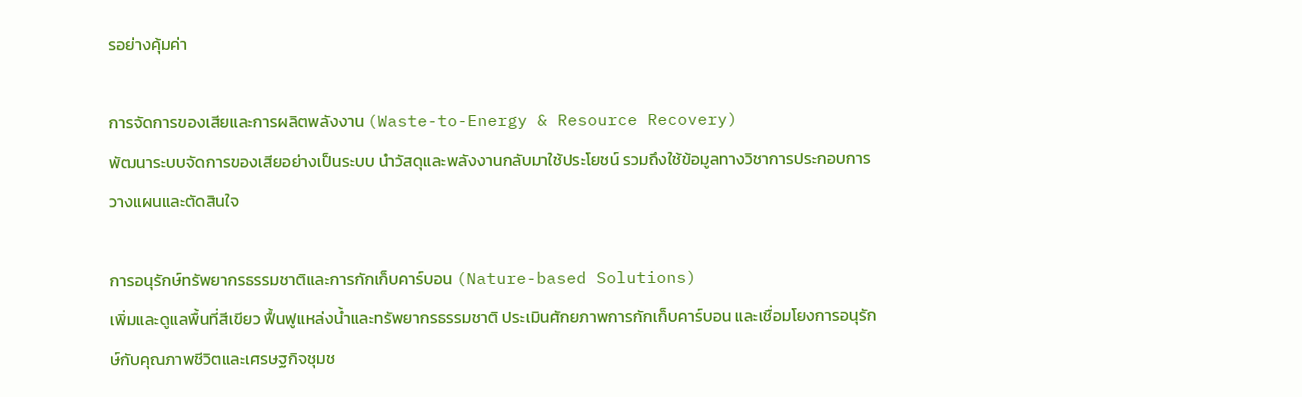รอย่างคุ้มค่า

การจัดการของเสียและการผลิตพลังงาน (Waste-to-Energy & Resource Recovery)
พัฒนาระบบจัดการของเสียอย่างเป็นระบบ นำวัสดุและพลังงานกลับมาใช้ประโยชน์ รวมถึงใช้ข้อมูลทางวิชาการประกอบการวางแผนและตัดสินใจ

การอนุรักษ์ทรัพยากรธรรมชาติและการกักเก็บคาร์บอน (Nature-based Solutions)
เพิ่มและดูแลพื้นที่สีเขียว ฟื้นฟูแหล่งน้ำและทรัพยากรธรรมชาติ ประเมินศักยภาพการกักเก็บคาร์บอน และเชื่อมโยงการอนุรักษ์กับคุณภาพชีวิตและเศรษฐกิจชุมช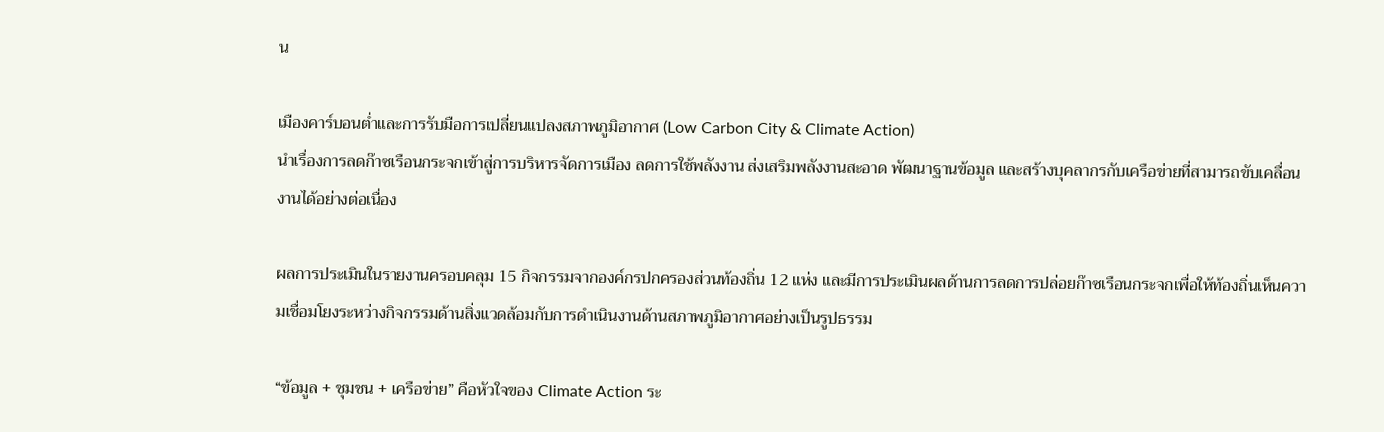น

เมืองคาร์บอนต่ำและการรับมือการเปลี่ยนแปลงสภาพภูมิอากาศ (Low Carbon City & Climate Action)
นำเรื่องการลดก๊าซเรือนกระจกเข้าสู่การบริหารจัดการเมือง ลดการใช้พลังงาน ส่งเสริมพลังงานสะอาด พัฒนาฐานข้อมูล และสร้างบุคลากรกับเครือข่ายที่สามารถขับเคลื่อนงานได้อย่างต่อเนื่อง

ผลการประเมินในรายงานครอบคลุม 15 กิจกรรมจากองค์กรปกครองส่วนท้องถิ่น 12 แห่ง และมีการประเมินผลด้านการลดการปล่อยก๊าซเรือนกระจกเพื่อให้ท้องถิ่นเห็นความเชื่อมโยงระหว่างกิจกรรมด้านสิ่งแวดล้อมกับการดำเนินงานด้านสภาพภูมิอากาศอย่างเป็นรูปธรรม

“ข้อมูล + ชุมชน + เครือข่าย” คือหัวใจของ Climate Action ระ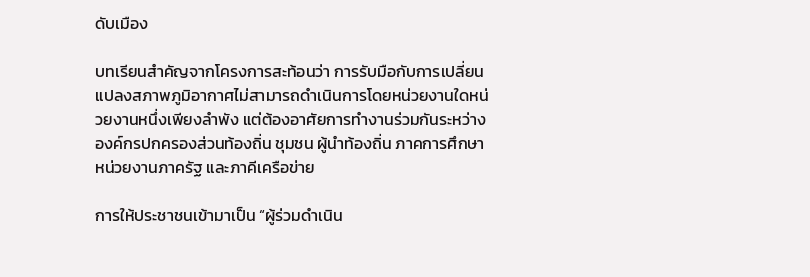ดับเมือง

บทเรียนสำคัญจากโครงการสะท้อนว่า การรับมือกับการเปลี่ยนแปลงสภาพภูมิอากาศไม่สามารถดำเนินการโดยหน่วยงานใดหน่วยงานหนึ่งเพียงลำพัง แต่ต้องอาศัยการทำงานร่วมกันระหว่างองค์กรปกครองส่วนท้องถิ่น ชุมชน ผู้นำท้องถิ่น ภาคการศึกษา หน่วยงานภาครัฐ และภาคีเครือข่าย

การให้ประชาชนเข้ามาเป็น “ผู้ร่วมดำเนิน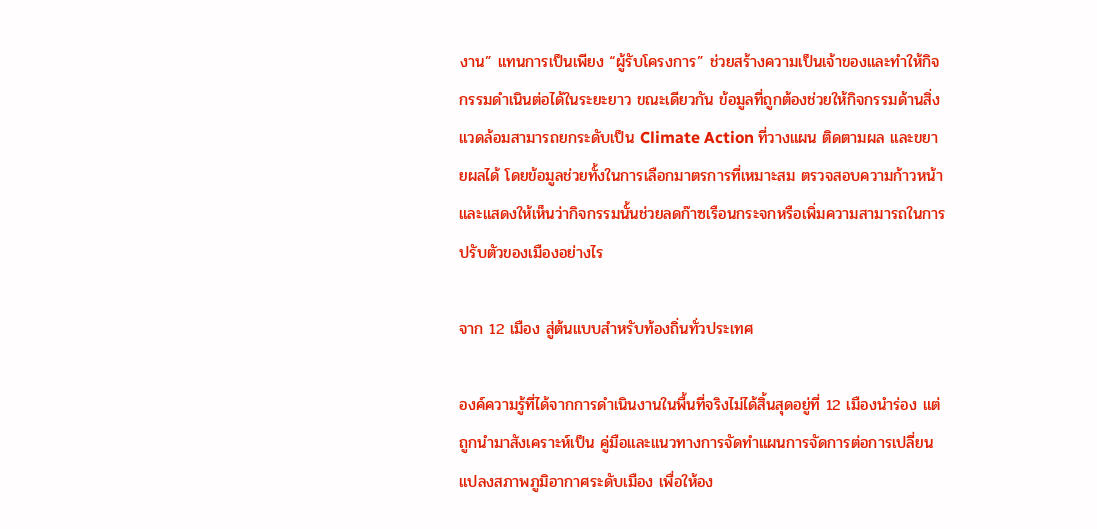งาน” แทนการเป็นเพียง “ผู้รับโครงการ” ช่วยสร้างความเป็นเจ้าของและทำให้กิจกรรมดำเนินต่อได้ในระยะยาว ขณะเดียวกัน ข้อมูลที่ถูกต้องช่วยให้กิจกรรมด้านสิ่งแวดล้อมสามารถยกระดับเป็น Climate Action ที่วางแผน ติดตามผล และขยายผลได้ โดยข้อมูลช่วยทั้งในการเลือกมาตรการที่เหมาะสม ตรวจสอบความก้าวหน้า และแสดงให้เห็นว่ากิจกรรมนั้นช่วยลดก๊าซเรือนกระจกหรือเพิ่มความสามารถในการปรับตัวของเมืองอย่างไร

จาก 12 เมือง สู่ต้นแบบสำหรับท้องถิ่นทั่วประเทศ

องค์ความรู้ที่ได้จากการดำเนินงานในพื้นที่จริงไม่ได้สิ้นสุดอยู่ที่ 12 เมืองนำร่อง แต่ถูกนำมาสังเคราะห์เป็น คู่มือและแนวทางการจัดทำแผนการจัดการต่อการเปลี่ยนแปลงสภาพภูมิอากาศระดับเมือง เพื่อให้อง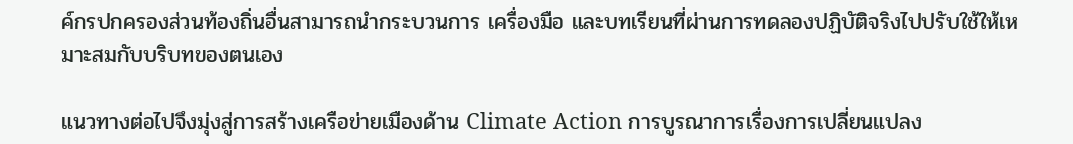ค์กรปกครองส่วนท้องถิ่นอื่นสามารถนำกระบวนการ เครื่องมือ และบทเรียนที่ผ่านการทดลองปฏิบัติจริงไปปรับใช้ให้เหมาะสมกับบริบทของตนเอง

แนวทางต่อไปจึงมุ่งสู่การสร้างเครือข่ายเมืองด้าน Climate Action การบูรณาการเรื่องการเปลี่ยนแปลง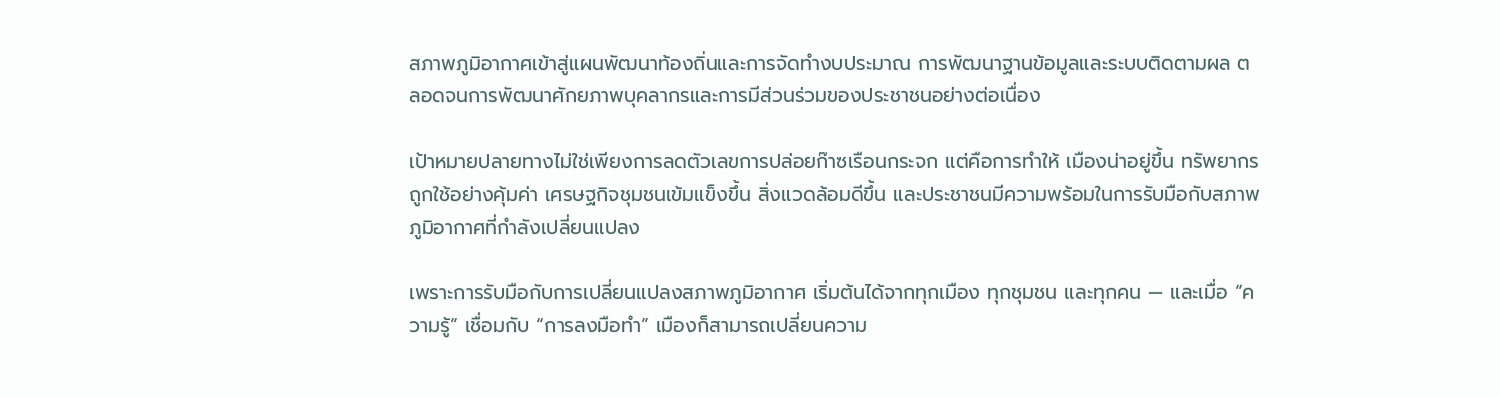สภาพภูมิอากาศเข้าสู่แผนพัฒนาท้องถิ่นและการจัดทำงบประมาณ การพัฒนาฐานข้อมูลและระบบติดตามผล ตลอดจนการพัฒนาศักยภาพบุคลากรและการมีส่วนร่วมของประชาชนอย่างต่อเนื่อง

เป้าหมายปลายทางไม่ใช่เพียงการลดตัวเลขการปล่อยก๊าซเรือนกระจก แต่คือการทำให้ เมืองน่าอยู่ขึ้น ทรัพยากรถูกใช้อย่างคุ้มค่า เศรษฐกิจชุมชนเข้มแข็งขึ้น สิ่งแวดล้อมดีขึ้น และประชาชนมีความพร้อมในการรับมือกับสภาพภูมิอากาศที่กำลังเปลี่ยนแปลง

เพราะการรับมือกับการเปลี่ยนแปลงสภาพภูมิอากาศ เริ่มต้นได้จากทุกเมือง ทุกชุมชน และทุกคน — และเมื่อ “ความรู้” เชื่อมกับ “การลงมือทำ” เมืองก็สามารถเปลี่ยนความ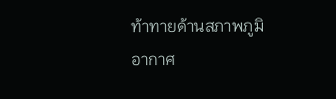ท้าทายด้านสภาพภูมิอากาศ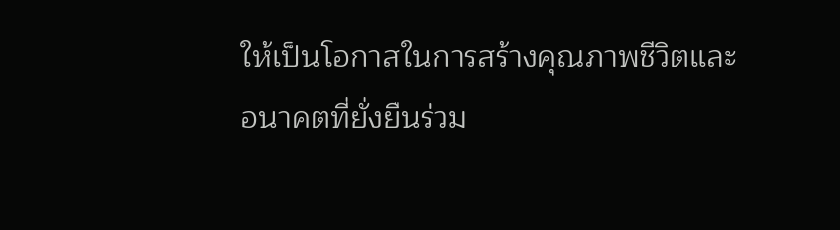ให้เป็นโอกาสในการสร้างคุณภาพชีวิตและอนาคตที่ยั่งยืนร่วม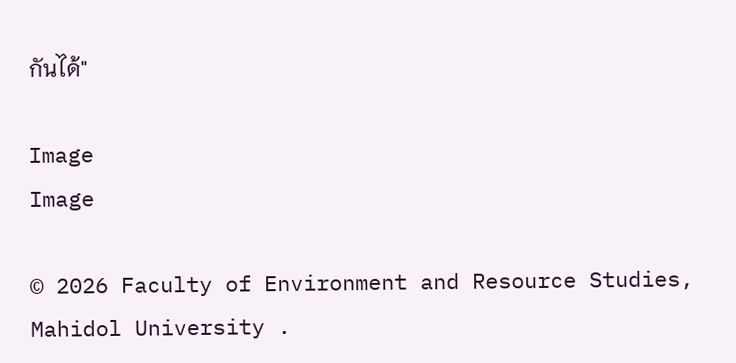กันได้"

Image
Image

© 2026 Faculty of Environment and Resource Studies, Mahidol University .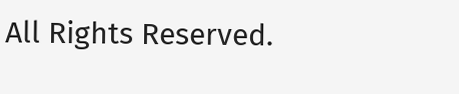All Rights Reserved.